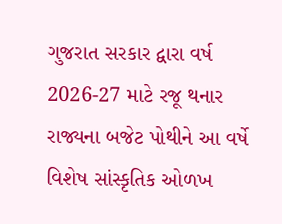ગુજરાત સરકાર દ્વારા વર્ષ 2026-27 માટે રજૂ થનાર રાજ્યના બજેટ પોથીને આ વર્ષે વિશેષ સાંસ્કૃતિક ઓળખ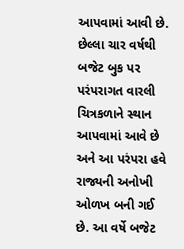આપવામાં આવી છે. છેલ્લા ચાર વર્ષથી બજેટ બુક પર પરંપરાગત વારલી ચિત્રકળાને સ્થાન આપવામાં આવે છે અને આ પરંપરા હવે રાજ્યની અનોખી ઓળખ બની ગઈ છે. આ વર્ષે બજેટ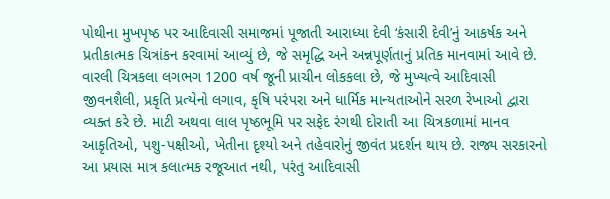પોથીના મુખપૃષ્ઠ પર આદિવાસી સમાજમાં પૂજાતી આરાધ્યા દેવી ‘કંસારી દેવી’નું આકર્ષક અને પ્રતીકાત્મક ચિત્રાંકન કરવામાં આવ્યું છે, જે સમૃદ્ધિ અને અન્નપૂર્ણતાનું પ્રતિક માનવામાં આવે છે.
વારલી ચિત્રકલા લગભગ 1200 વર્ષ જૂની પ્રાચીન લોકકલા છે, જે મુખ્યત્વે આદિવાસી જીવનશૈલી, પ્રકૃતિ પ્રત્યેનો લગાવ, કૃષિ પરંપરા અને ધાર્મિક માન્યતાઓને સરળ રેખાઓ દ્વારા વ્યક્ત કરે છે. માટી અથવા લાલ પૃષ્ઠભૂમિ પર સફેદ રંગથી દોરાતી આ ચિત્રકળામાં માનવ આકૃતિઓ, પશુ-પક્ષીઓ, ખેતીના દૃશ્યો અને તહેવારોનું જીવંત પ્રદર્શન થાય છે. રાજ્ય સરકારનો આ પ્રયાસ માત્ર કલાત્મક રજૂઆત નથી, પરંતુ આદિવાસી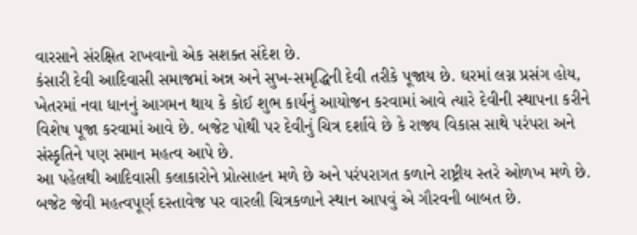વારસાને સંરક્ષિત રાખવાનો એક સશક્ત સંદેશ છે.
કંસારી દેવી આદિવાસી સમાજમાં અન્ન અને સુખ-સમૃદ્ધિની દેવી તરીકે પૂજાય છે. ઘરમાં લગ્ન પ્રસંગ હોય, ખેતરમાં નવા ધાનનું આગમન થાય કે કોઈ શુભ કાર્યનું આયોજન કરવામાં આવે ત્યારે દેવીની સ્થાપના કરીને વિશેષ પૂજા કરવામાં આવે છે. બજેટ પોથી પર દેવીનું ચિત્ર દર્શાવે છે કે રાજ્ય વિકાસ સાથે પરંપરા અને સંસ્કૃતિને પણ સમાન મહત્વ આપે છે.
આ પહેલથી આદિવાસી કલાકારોને પ્રોત્સાહન મળે છે અને પરંપરાગત કળાને રાષ્ટ્રીય સ્તરે ઓળખ મળે છે. બજેટ જેવી મહત્વપૂર્ણ દસ્તાવેજ પર વારલી ચિત્રકળાને સ્થાન આપવું એ ગૌરવની બાબત છે.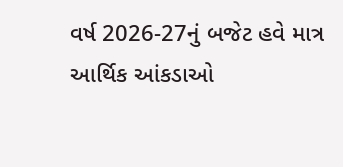વર્ષ 2026-27નું બજેટ હવે માત્ર આર્થિક આંકડાઓ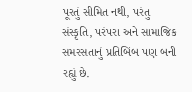પૂરતું સીમિત નથી, પરંતુ સંસ્કૃતિ, પરંપરા અને સામાજિક સમરસતાનું પ્રતિબિંબ પણ બની રહ્યું છે.